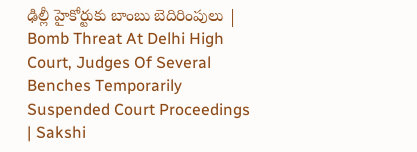ఢిల్లీ హైకోర్టుకు బాంబు బెదిరింపులు | Bomb Threat At Delhi High Court, Judges Of Several Benches Temporarily Suspended Court Proceedings | Sakshi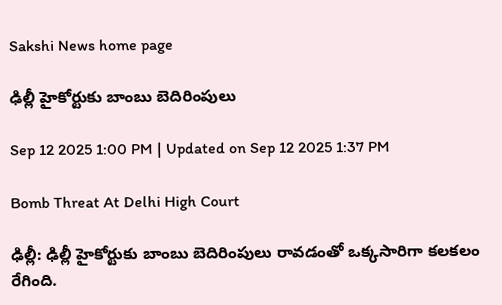Sakshi News home page

ఢిల్లీ హైకోర్టుకు బాంబు బెదిరింపులు

Sep 12 2025 1:00 PM | Updated on Sep 12 2025 1:37 PM

Bomb Threat At Delhi High Court

ఢిల్లీ: ఢిల్లీ హైకోర్టుకు బాంబు బెదిరింపులు రావడంతో ఒక్కసారిగా కలకలం రేగింది.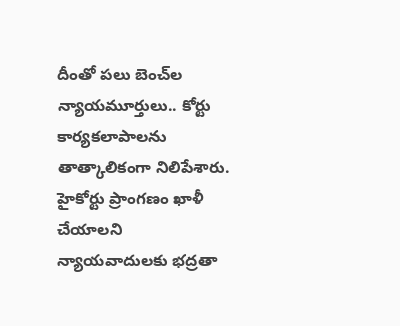దీంతో పలు బెంచ్‌ల న్యాయమూర్తులు.. కోర్టు కార్యకలాపాలను తాత్కాలికంగా నిలిపేశారు. హైకోర్టు ప్రాంగణం ఖాళీ చేయాలని న్యాయవాదులకు భద్రతా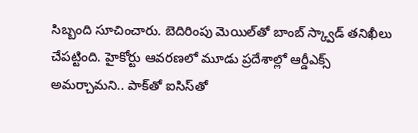సిబ్బంది సూచించారు. బెదిరింపు మెయిల్‌తో బాంబ్‌ స్క్వాడ్‌ తనిఖీలు చేపట్టింది. హైకోర్టు ఆవరణలో మూడు ప్రదేశాల్లో ఆర్డీఎక్స్‌ అమర్చామని.. పాక్‌తో ఐసిస్‌తో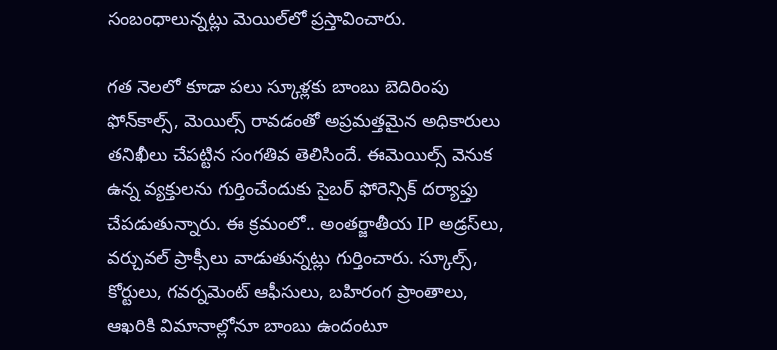సంబంధాలున్నట్లు మెయిల్‌లో ప్రస్తావించారు.

గత నెలలో కూడా పలు స్కూళ్లకు బాంబు బెదిరింపు ఫోన్‌కాల్స్‌, మెయిల్స్‌ రావడంతో అప్రమత్తమైన అధికారులు తనిఖీలు చేపట్టిన సంగతివ తెలిసిందే. ఈమెయిల్స్‌ వెనుక ఉన్న వ్యక్తులను గుర్తించేందుకు సైబర్ ఫోరెన్సిక్ దర్యాప్తు చేపడుతున్నారు. ఈ క్రమంలో.. అంతర్జాతీయ IP అడ్రస్‌లు, వర్చువల్ ప్రాక్సీలు వాడుతున్నట్లు గుర్తించారు. స్కూల్స్‌, కోర్టులు, గవర్నమెంట్‌ ఆఫీసులు, బహిరంగ ప్రాంతాలు, ఆఖరికి విమానాల్లోనూ బాంబు ఉందంటూ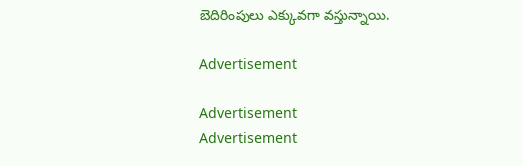బెదిరింపులు ఎక్కువగా వస్తున్నాయి.

Advertisement

Advertisement
Advertisement